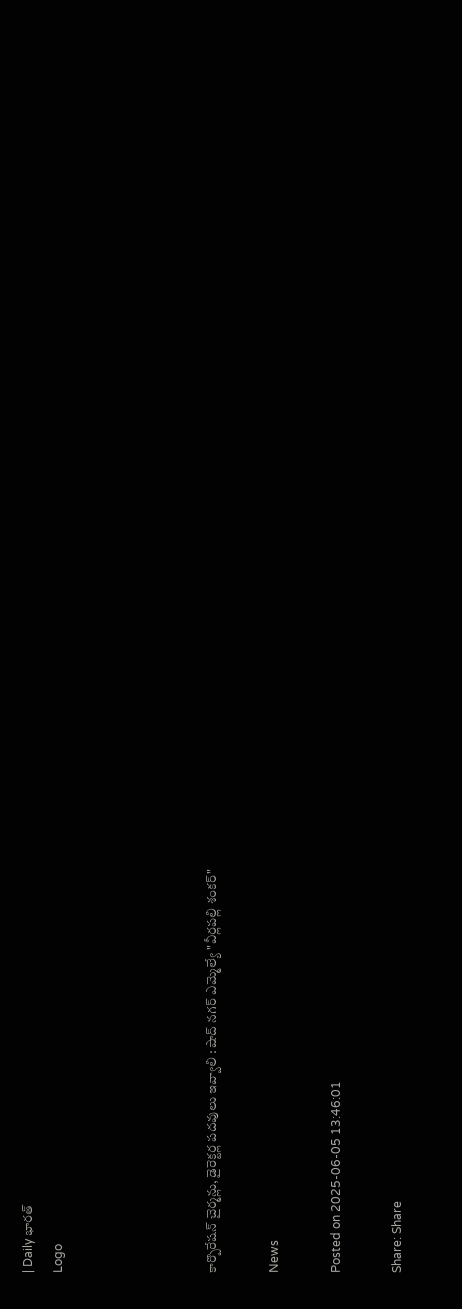| Daily భారత్
Logo




కార్పొరేషన్ చైర్మన్లు, డైరెక్టర్ల పదవులు ఇవ్వాలి : షాద్ నగర్ ఎమ్మెల్యే "వీర్లపల్లి శంకర్"

News

Posted on 2025-06-05 13:46:01

Share: Share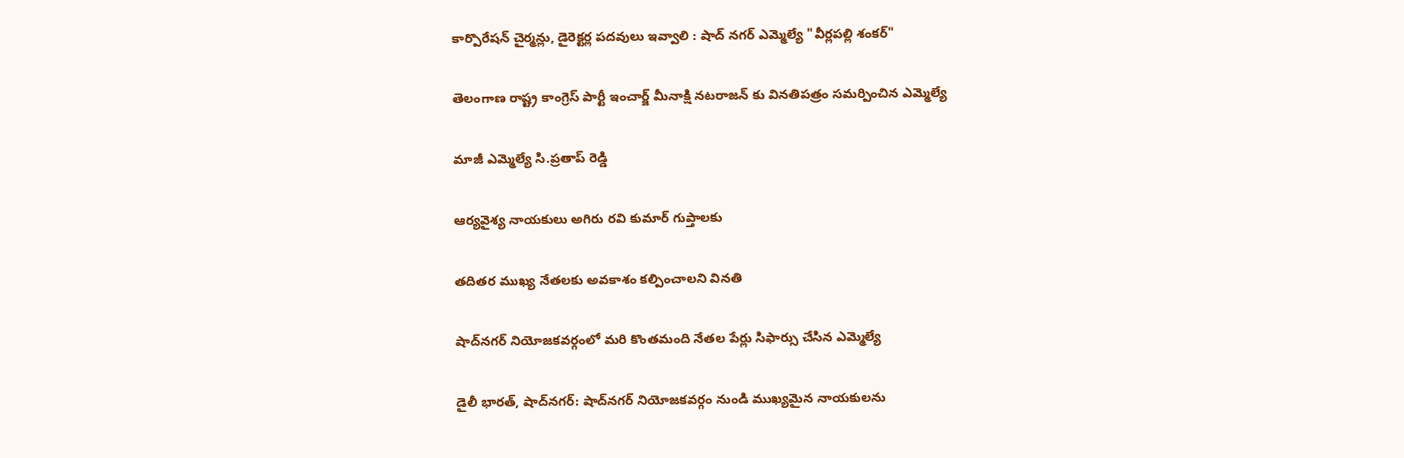కార్పొరేషన్ చైర్మన్లు, డైరెక్టర్ల పదవులు ఇవ్వాలి : షాద్ నగర్ ఎమ్మెల్యే "వీర్లపల్లి శంకర్"

తెలంగాణ రాష్ట్ర కాంగ్రెస్ పార్టీ ఇంచార్జ్ మీనాక్షి నటరాజన్ కు వినతిపత్రం సమర్పించిన ఎమ్మెల్యే

మాజీ ఎమ్మెల్యే సి.ప్రతాప్ రెడ్డి

ఆర్యవైశ్య నాయకులు అగిరు రవి కుమార్ గుప్తాలకు

తదితర ముఖ్య నేతలకు అవకాశం కల్పించాలని వినతి

షాద్‌నగర్ నియోజకవర్గంలో మరి కొంతమంది నేతల పేర్లు సిఫార్సు చేసిన ఎమ్మెల్యే

డైలీ భారత్, షాద్‌నగర్: షాద్‌నగర్ నియోజకవర్గం నుండి ముఖ్యమైన నాయకులను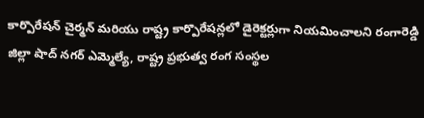కార్పొరేషన్ చైర్మన్ మరియు రాష్ట్ర కార్పొరేషన్లలో డైరెక్టర్లుగా నియమించాలని రంగారెడ్డి జిల్లా షాద్ నగర్ ఎమ్మెల్యే, రాష్ట్ర ప్రభుత్వ రంగ సంస్థల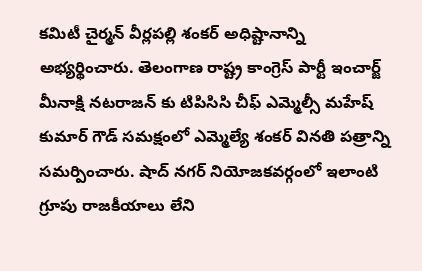కమిటీ చైర్మన్ వీర్లపల్లి శంకర్ అధిష్టానాన్ని అభ్యర్థించారు. తెలంగాణ రాష్ట్ర కాంగ్రెస్ పార్టీ ఇంచార్జ్ మీనాక్షి నటరాజన్ కు టిపిసిసి చీఫ్ ఎమ్మెల్సీ మహేష్ కుమార్ గౌడ్ సమక్షంలో ఎమ్మెల్యే శంకర్ వినతి పత్రాన్ని సమర్పించారు. షాద్ నగర్ నియోజకవర్గంలో ఇలాంటి గ్రూపు రాజకీయాలు లేని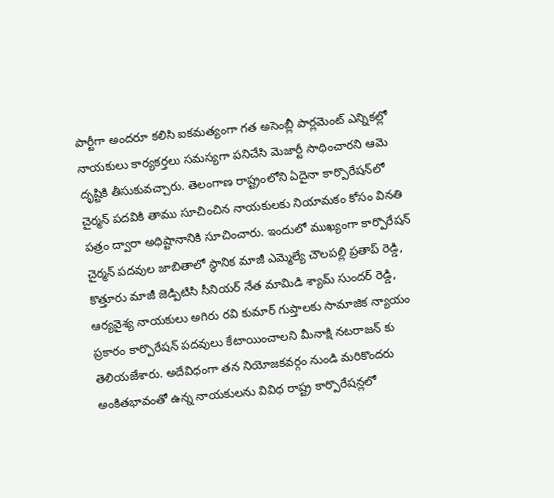పార్టీగా అందరూ కలిసి ఐకమత్యంగా గత అసెంబ్లీ పార్లమెంట్ ఎన్నికల్లో నాయకులు కార్యకర్తలు సమస్యగా పనిచేసి మెజార్టీ సాధించారని ఆమె దృష్టికి తీసుకువచ్చారు. తెలంగాణ రాష్ట్రంలోని ఏదైనా కార్పొరేషన్‌లో చైర్మన్ పదవికి తాము సూచించిన నాయకులకు నియామకం కోసం వినతి పత్రం ద్వారా అధిష్టానానికి సూచించారు. ఇందులో ముఖ్యంగా కార్పొరేషన్ చైర్మన్ పదవుల జాబితాలో స్థానిక మాజీ ఎమ్మెల్యే చౌలపల్లి ప్రతాప్ రెడ్డి, కొత్తూరు మాజీ జెడ్పిటిసి సీనియర్ నేత మామిడి శ్యామ్ సుందర్ రెడ్డి, ఆర్యవైశ్య నాయకులు అగిరు రవి కుమార్ గుప్తాలకు సామాజిక న్యాయం ప్రకారం కార్పొరేషన్ పదవులు కేటాయించాలని మీనాక్షి నటరాజన్ కు తెలియజేశారు. అదేవిధంగా తన నియోజకవర్గం నుండి మరికొందరు అంకితభావంతో ఉన్న నాయకులను వివిధ రాష్ట్ర కార్పొరేషన్లలో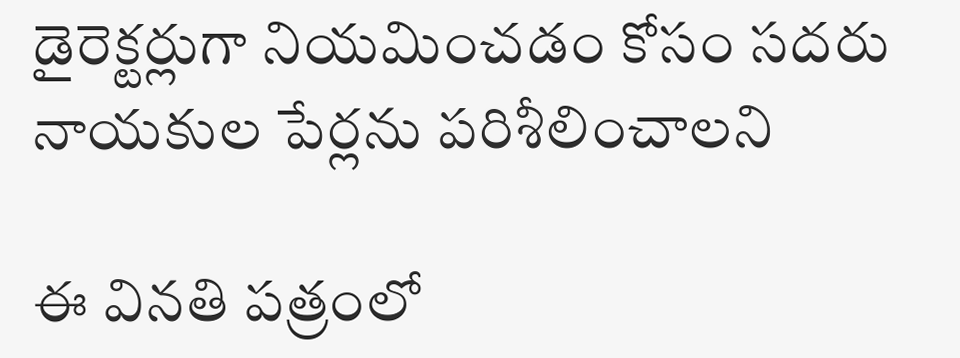డైరెక్టర్లుగా నియమించడం కోసం సదరు నాయకుల పేర్లను పరిశీలించాలని

ఈ వినతి పత్రంలో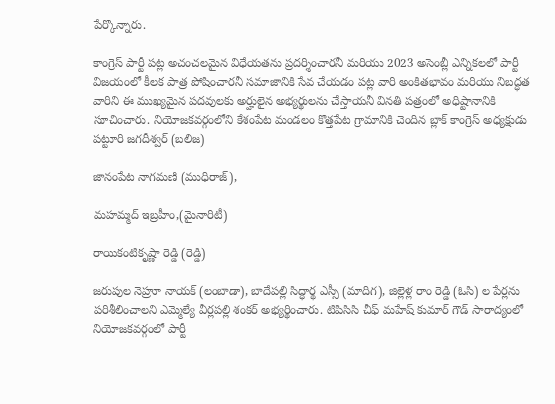పేర్కొన్నారు.

కాంగ్రెస్ పార్టీ పట్ల అచంచలమైన విధేయతను ప్రదర్శించారనీ మరియు 2023 అసెంబ్లీ ఎన్నికలలో పార్టీ విజయంలో కీలక పాత్ర పోషించారనీ సమాజానికి సేవ చేయడం పట్ల వారి అంకితభావం మరియు నిబద్ధత వారిని ఈ ముఖ్యమైన పదవులకు అర్హులైన అభ్యర్థులను చేస్తాయనీ వినతి పత్రంలో అధిష్టానానికి సూచించారు. నియోజకవర్గంలోని కేశంపేట మండలం కొత్తపేట గ్రామానికి చెందిన బ్లాక్ కాంగ్రెస్ అధ్యక్షుడు పట్టూరి జగదీశ్వర్ (బలిజ)

జానంపేట నాగమణి (ముధిరాజ్),

మహమ్మద్ ఇబ్రహీం,(మైనారిటీ)

రాయికంటికృష్ణా రెడ్డి (రెడ్డి)

జరుపుల నెహ్రూ నాయక్ (లంబాడా), బాదేపల్లి సిద్ధార్థ ఎస్సీ (మాదిగ), జిల్లెళ్ల రాం రెడ్డి (ఓసి) ల పేర్లను పరిశీలించాలని ఎమ్మెల్యే వీర్లపల్లి శంకర్ అభ్యర్థించారు. టిపిసిసి చీఫ్ మహేష్ కుమార్ గౌడ్ సారాద్యంలో నియోజకవర్గంలో పార్టీ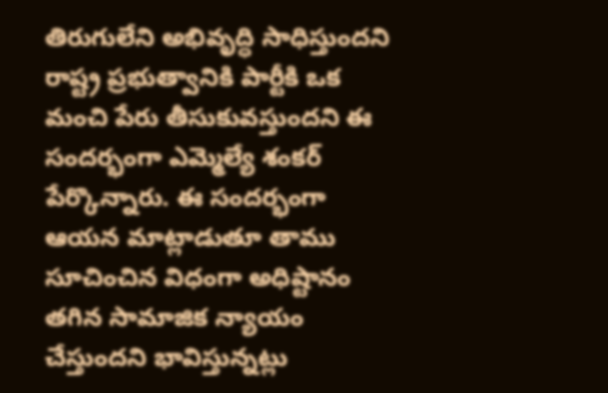తిరుగులేని అభివృద్ధి సాధిస్తుందని రాష్ట్ర ప్రభుత్వానికి పార్టీకి ఒక మంచి పేరు తీసుకువస్తుందని ఈ సందర్భంగా ఎమ్మెల్యే శంకర్ పేర్కొన్నారు. ఈ సందర్భంగా ఆయన మాట్లాడుతూ తాము  సూచించిన విధంగా అధిష్టానం తగిన సామాజిక న్యాయం చేస్తుందని భావిస్తున్నట్లు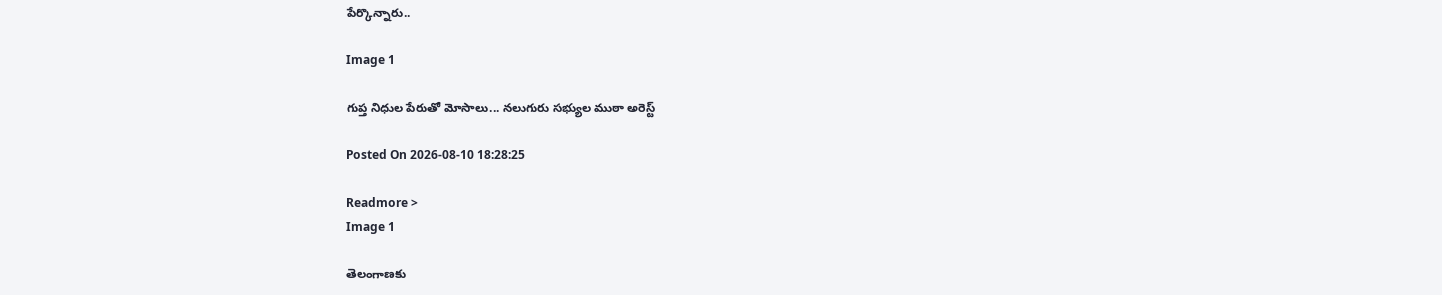పేర్కొన్నారు..

Image 1

గుప్త నిధుల పేరుతో మోసాలు... నలుగురు సభ్యుల ముఠా అరెస్ట్

Posted On 2026-08-10 18:28:25

Readmore >
Image 1

తెలంగాణకు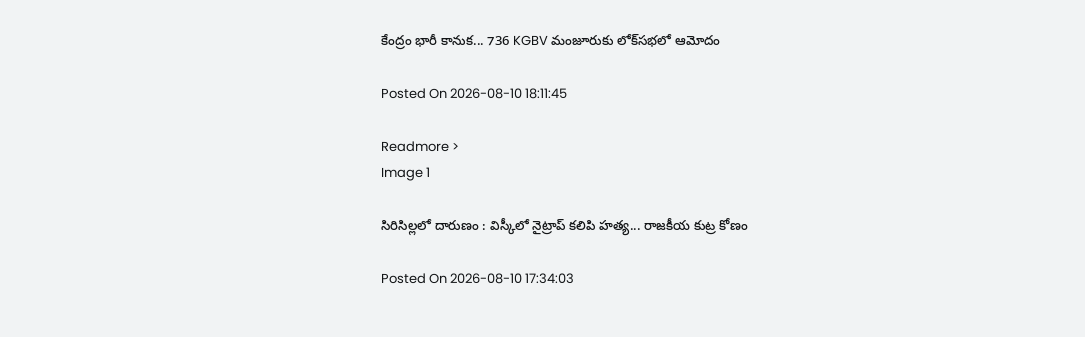కేంద్రం భారీ కానుక... 736 KGBV మంజూరుకు లోక్‌సభలో ఆమోదం

Posted On 2026-08-10 18:11:45

Readmore >
Image 1

సిరిసిల్లలో దారుణం : విస్కీలో నైట్రాప్ కలిపి హత్య... రాజకీయ కుట్ర కోణం

Posted On 2026-08-10 17:34:03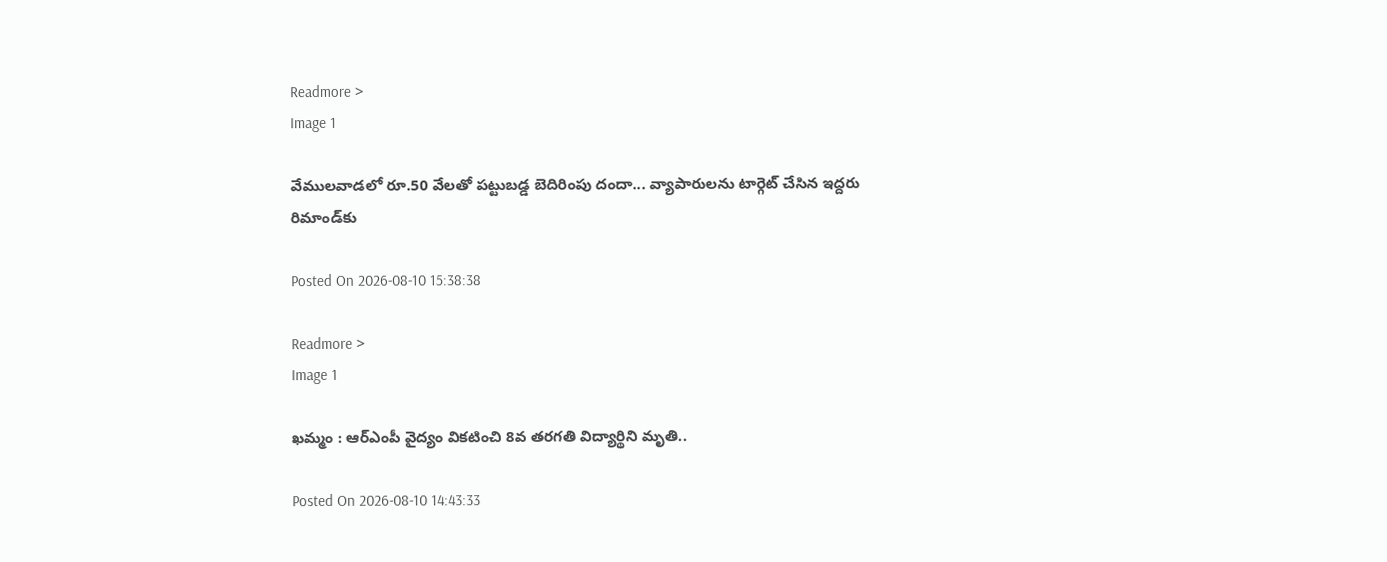Readmore >
Image 1

వేములవాడలో రూ.50 వేలతో పట్టుబడ్డ బెదిరింపు దందా... వ్యాపారులను టార్గెట్ చేసిన ఇద్దరు రిమాండ్‌కు

Posted On 2026-08-10 15:38:38

Readmore >
Image 1

ఖమ్మం : ఆర్‌ఎంపీ వైద్యం వికటించి 8వ తరగతి విద్యార్థిని మృతి..

Posted On 2026-08-10 14:43:33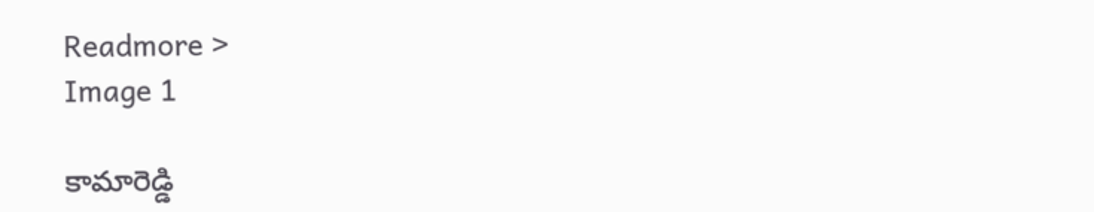Readmore >
Image 1

కామారెడ్డి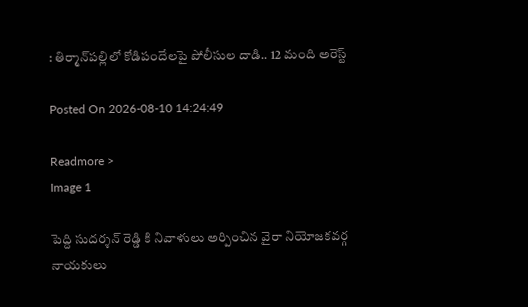: తిర్మాన్‌పల్లిలో కోడిపందేలపై పోలీసుల దాడి.. 12 మంది అరెస్ట్

Posted On 2026-08-10 14:24:49

Readmore >
Image 1

పెద్ది సుదర్శన్ రెడ్డి కి నివాళులు అర్పించిన వైరా నియోజకవర్గ నాయకులు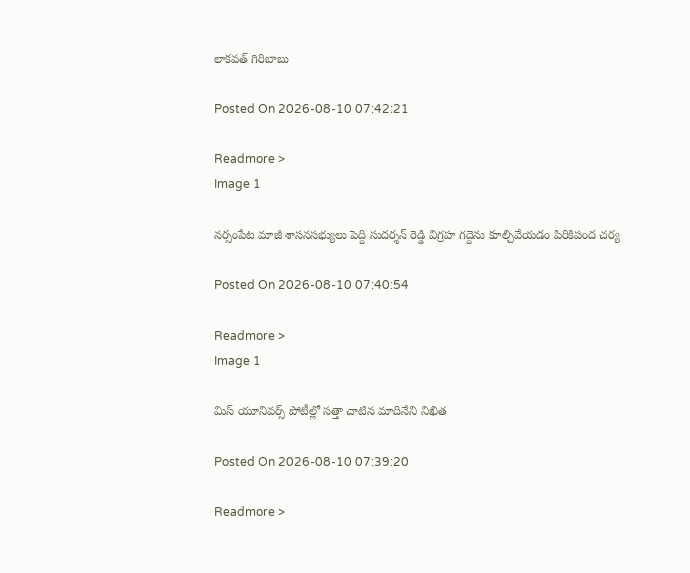లాకవత్ గిరిబాబు

Posted On 2026-08-10 07:42:21

Readmore >
Image 1

నర్సంపేట మాజీ శాసనసభ్యులు పెద్ది సుదర్శన్ రెడ్డి విగ్రహ గద్దెను కూల్చివేయడం పిరికిపంద చర్య

Posted On 2026-08-10 07:40:54

Readmore >
Image 1

మిస్ యూనివర్స్ పోటీల్లో సత్తా చాటిన మాదినేని నిఖిత

Posted On 2026-08-10 07:39:20

Readmore >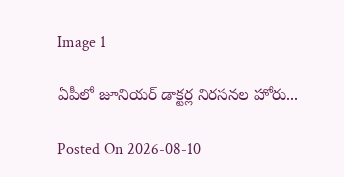Image 1

ఏపీలో జూనియర్ డాక్టర్ల నిరసనల హోరు...

Posted On 2026-08-10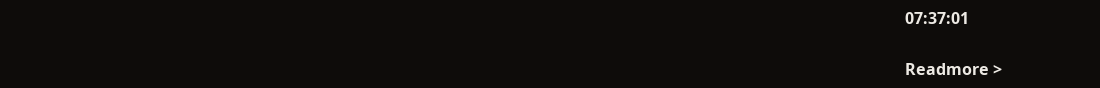07:37:01

Readmore >